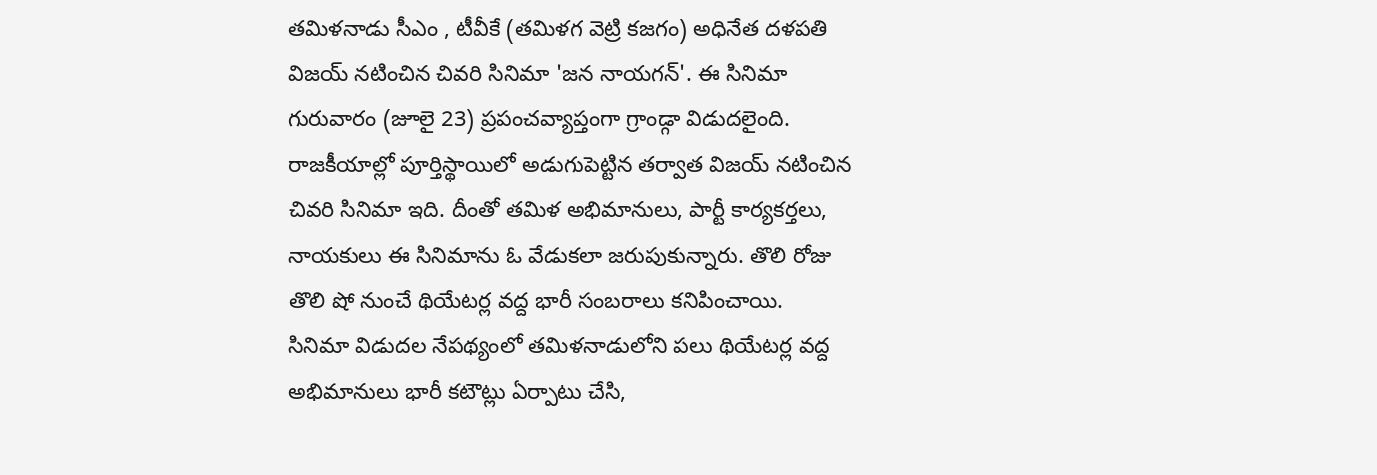తమిళనాడు సీఎం , టీవీకే (తమిళగ వెట్రి కజగం) అధినేత దళపతి విజయ్ నటించిన చివరి సినిమా 'జన నాయగన్'. ఈ సినిమా గురువారం (జూలై 23) ప్రపంచవ్యాప్తంగా గ్రాండ్గా విడుదలైంది. రాజకీయాల్లో పూర్తిస్థాయిలో అడుగుపెట్టిన తర్వాత విజయ్ నటించిన చివరి సినిమా ఇది. దీంతో తమిళ అభిమానులు, పార్టీ కార్యకర్తలు, నాయకులు ఈ సినిమాను ఓ వేడుకలా జరుపుకున్నారు. తొలి రోజు తొలి షో నుంచే థియేటర్ల వద్ద భారీ సంబరాలు కనిపించాయి.
సినిమా విడుదల నేపథ్యంలో తమిళనాడులోని పలు థియేటర్ల వద్ద అభిమానులు భారీ కటౌట్లు ఏర్పాటు చేసి,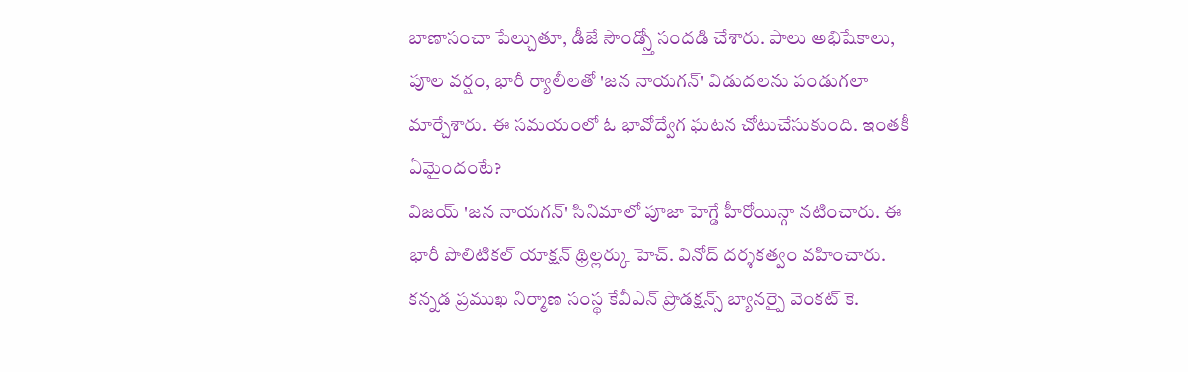బాణాసంచా పేల్చుతూ, డీజే సౌండ్స్తో సందడి చేశారు. పాలు అభిషేకాలు, పూల వర్షం, భారీ ర్యాలీలతో 'జన నాయగన్' విడుదలను పండుగలా మార్చేశారు. ఈ సమయంలో ఓ భావోద్వేగ ఘటన చోటుచేసుకుంది. ఇంతకీ ఏమైందంటే?
విజయ్ 'జన నాయగన్' సినిమాలో పూజా హెగ్డే హీరోయిన్గా నటించారు. ఈ భారీ పొలిటికల్ యాక్షన్ థ్రిల్లర్కు హెచ్. వినోద్ దర్శకత్వం వహించారు. కన్నడ ప్రముఖ నిర్మాణ సంస్థ కేవీఎన్ ప్రొడక్షన్స్ బ్యానర్పై వెంకట్ కె.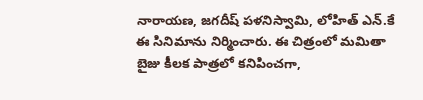నారాయణ, జగదీష్ పళనిస్వామి, లోహిత్ ఎన్.కే ఈ సినిమాను నిర్మించారు. ఈ చిత్రంలో మమితా బైజు కీలక పాత్రలో కనిపించగా,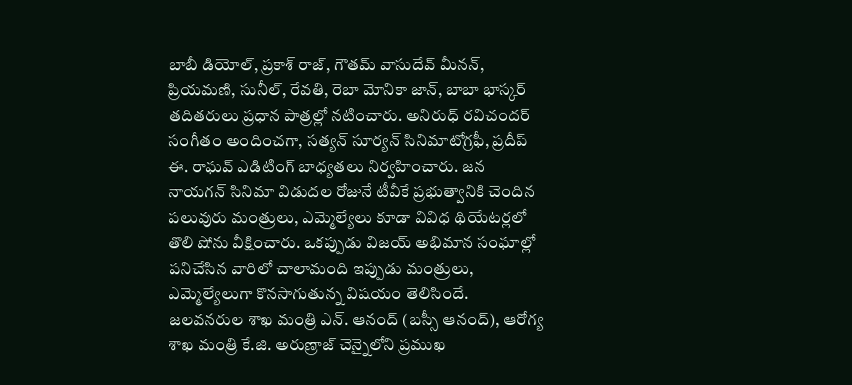బాబీ డియోల్, ప్రకాశ్ రాజ్, గౌతమ్ వాసుదేవ్ మీనన్, ప్రియమణి, సునీల్, రేవతి, రెబా మోనికా జాన్, బాబా భాస్కర్ తదితరులు ప్రధాన పాత్రల్లో నటించారు. అనిరుధ్ రవిచందర్ సంగీతం అందించగా, సత్యన్ సూర్యన్ సినిమాటోగ్రఫీ, ప్రదీప్ ఈ. రాఘవ్ ఎడిటింగ్ బాధ్యతలు నిర్వహించారు. జన నాయగన్ సినిమా విడుదల రోజునే టీవీకే ప్రభుత్వానికి చెందిన పలువురు మంత్రులు, ఎమ్మెల్యేలు కూడా వివిధ థియేటర్లలో తొలి షోను వీక్షించారు. ఒకప్పుడు విజయ్ అభిమాన సంఘాల్లో పనిచేసిన వారిలో చాలామంది ఇప్పుడు మంత్రులు, ఎమ్మెల్యేలుగా కొనసాగుతున్న విషయం తెలిసిందే. జలవనరుల శాఖ మంత్రి ఎన్. ఆనంద్ (బస్సీ ఆనంద్), ఆరోగ్య శాఖ మంత్రి కే.జి. అరుణ్రాజ్ చెన్నైలోని ప్రముఖ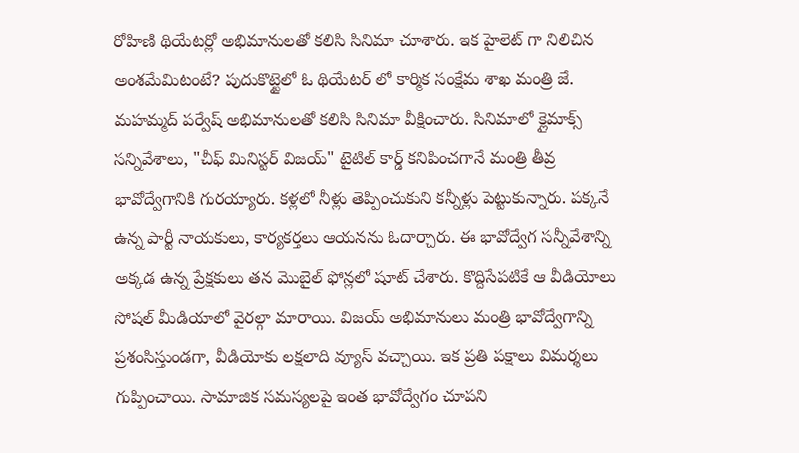రోహిణి థియేటర్లో అభిమానులతో కలిసి సినిమా చూశారు. ఇక హైలెట్ గా నిలిచిన అంశమేమిటంటే? పుదుకొట్టైలో ఓ థియేటర్ లో కార్మిక సంక్షేమ శాఖ మంత్రి జే. మహమ్మద్ పర్వేష్ అభిమానులతో కలిసి సినిమా వీక్షించారు. సినిమాలో క్లైమాక్స్ సన్నివేశాలు, "చీఫ్ మినిస్టర్ విజయ్" టైటిల్ కార్డ్ కనిపించగానే మంత్రి తీవ్ర భావోద్వేగానికి గురయ్యారు. కళ్లలో నీళ్లు తెప్పించుకుని కన్నీళ్లు పెట్టుకున్నారు. పక్కనే ఉన్న పార్టీ నాయకులు, కార్యకర్తలు ఆయనను ఓదార్చారు. ఈ భావోద్వేగ సన్నీవేశాన్ని అక్కడ ఉన్న ప్రేక్షకులు తన మొబైల్ ఫోన్లలో షూట్ చేశారు. కొద్దిసేపటికే ఆ వీడియోలు సోషల్ మీడియాలో వైరల్గా మారాయి. విజయ్ అభిమానులు మంత్రి భావోద్వేగాన్ని ప్రశంసిస్తుండగా, వీడియోకు లక్షలాది వ్యూస్ వచ్చాయి. ఇక ప్రతి పక్షాలు విమర్శలు గుప్పించాయి. సామాజిక సమస్యలపై ఇంత భావోద్వేగం చూపని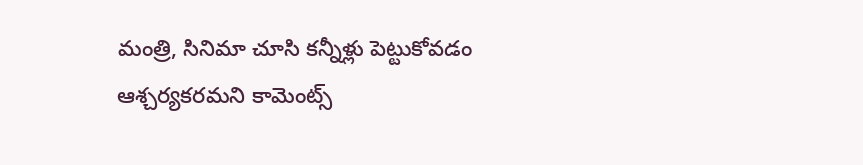మంత్రి, సినిమా చూసి కన్నీళ్లు పెట్టుకోవడం ఆశ్చర్యకరమని కామెంట్స్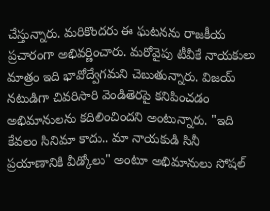చేస్తున్నారు. మరికొందరు ఈ ఘటనను రాజకీయ ప్రచారంగా అభివర్ణించారు. మరోవైపు టీవీకే నాయకులు మాత్రం ఇది భావోద్వేగమని చెబుతున్నారు. విజయ్ నటుడిగా చివరిసారి వెండితెరపై కనిపించడం అభిమానులను కదిలించిందని అంటున్నారు. "ఇది కేవలం సినిమా కాదు.. మా నాయకుడి సినీ ప్రయాణానికి వీడ్కోలు" అంటూ అభిమానులు సోషల్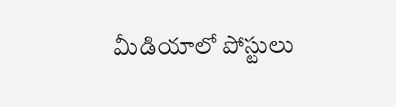మీడియాలో పోస్టులు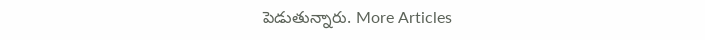పెడుతున్నారు. More Articles